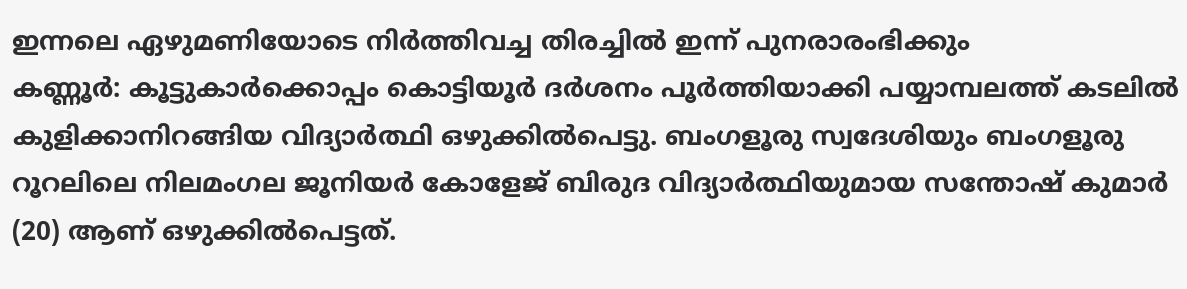ഇന്നലെ ഏഴുമണിയോടെ നിർത്തിവച്ച തിരച്ചിൽ ഇന്ന് പുനരാരംഭിക്കും
കണ്ണൂർ: കൂട്ടുകാർക്കൊപ്പം കൊട്ടിയൂർ ദർശനം പൂർത്തിയാക്കി പയ്യാമ്പലത്ത് കടലിൽ കുളിക്കാനിറങ്ങിയ വിദ്യാർത്ഥി ഒഴുക്കിൽപെട്ടു. ബംഗളൂരു സ്വദേശിയും ബംഗളൂരു റൂറലിലെ നിലമംഗല ജൂനിയർ കോളേജ് ബിരുദ വിദ്യാർത്ഥിയുമായ സന്തോഷ് കുമാർ (20) ആണ് ഒഴുക്കിൽപെട്ടത്.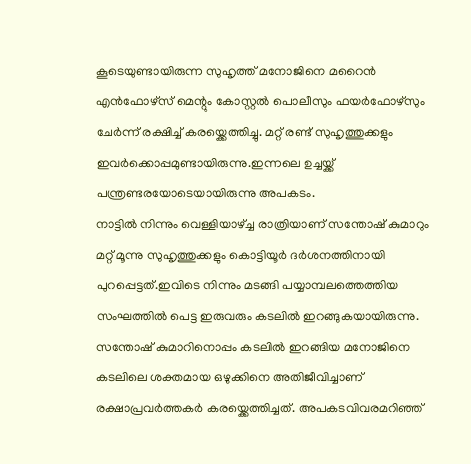കൂടെയുണ്ടായിരുന്ന സുഹൃത്ത് മനോജിനെ മറൈൻ എൻഫോഴ്സ് മെന്റും കോസ്റ്റൽ പൊലീസും ഫയർഫോഴ്സും ചേർന്ന് രക്ഷിച്ച് കരയ്ക്കെത്തിച്ചു. മറ്റ് രണ്ട് സുഹൃത്തുക്കളും ഇവർക്കൊപ്പമുണ്ടായിരുന്നു.ഇന്നലെ ഉച്ചയ്ക്ക് പന്ത്രണ്ടരയോടെയായിരുന്നു അപകടം.
നാട്ടിൽ നിന്നും വെള്ളിയാഴ്ച്ച രാത്രിയാണ് സന്തോഷ് കുമാറും മറ്റ് മൂന്നു സുഹൃത്തുക്കളും കൊട്ടിയൂർ ദർശനത്തിനായി പുറപ്പെട്ടത്.ഇവിടെ നിന്നും മടങ്ങി പയ്യാമ്പലത്തെത്തിയ സംഘത്തിൽ പെട്ട ഇരുവരും കടലിൽ ഇറങ്ങുകയായിരുന്നു. സന്തോഷ് കുമാറിനൊപ്പം കടലിൽ ഇറങ്ങിയ മനോജിനെ കടലിലെ ശക്തമായ ഒഴുക്കിനെ അതിജീവിച്ചാണ് രക്ഷാപ്രവർത്തകർ കരയ്ക്കെത്തിച്ചത്. അപകടവിവരമറിഞ്ഞ്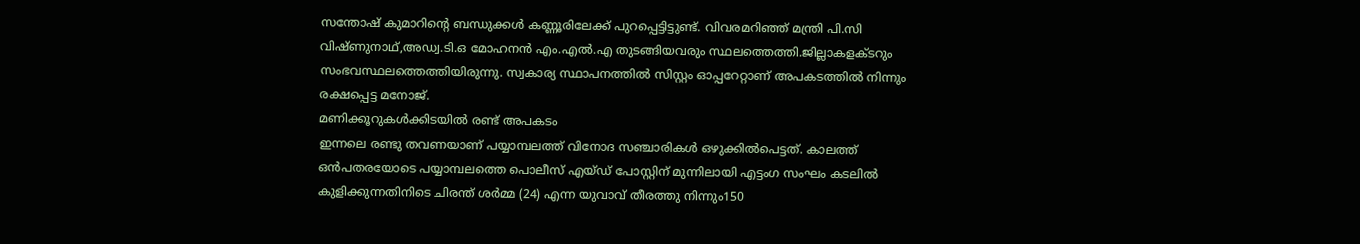സന്തോഷ് കുമാറിന്റെ ബന്ധുക്കൾ കണ്ണൂരിലേക്ക് പുറപ്പെട്ടിട്ടുണ്ട്. വിവരമറിഞ്ഞ് മന്ത്രി പി.സി വിഷ്ണുനാഥ്,അഡ്വ.ടി.ഒ മോഹനൻ എം.എൽ.എ തുടങ്ങിയവരും സ്ഥലത്തെത്തി.ജില്ലാകളക്ടറും സംഭവസ്ഥലത്തെത്തിയിരുന്നു. സ്വകാര്യ സ്ഥാപനത്തിൽ സിസ്റ്റം ഓപ്പറേറ്റാണ് അപകടത്തിൽ നിന്നും രക്ഷപ്പെട്ട മനോജ്.
മണിക്കൂറുകൾക്കിടയിൽ രണ്ട് അപകടം
ഇന്നലെ രണ്ടു തവണയാണ് പയ്യാമ്പലത്ത് വിനോദ സഞ്ചാരികൾ ഒഴുക്കിൽപെട്ടത്. കാലത്ത് ഒൻപതരയോടെ പയ്യാമ്പലത്തെ പൊലീസ് എയ്ഡ് പോസ്റ്റിന് മുന്നിലായി എട്ടംഗ സംഘം കടലിൽ കുളിക്കുന്നതിനിടെ ചിരന്ത് ശർമ്മ (24) എന്ന യുവാവ് തീരത്തു നിന്നും150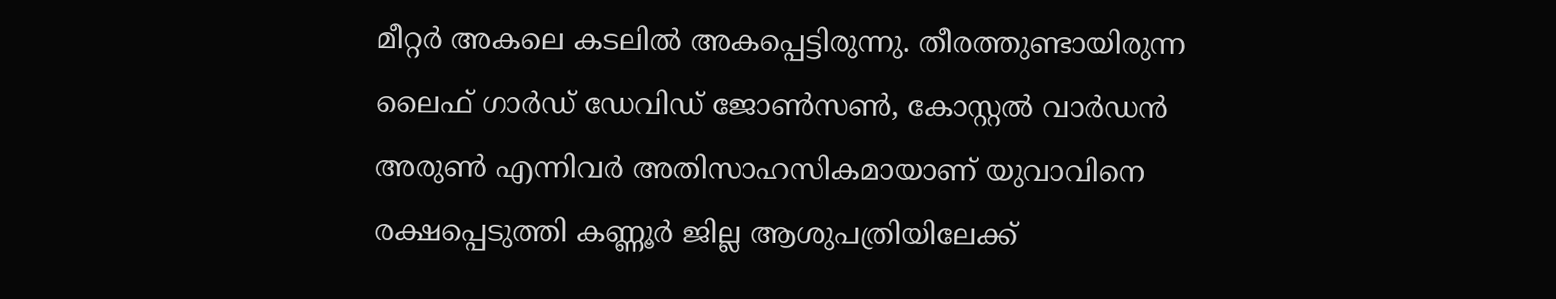മീറ്റർ അകലെ കടലിൽ അകപ്പെട്ടിരുന്നു. തീരത്തുണ്ടായിരുന്ന ലൈഫ് ഗാർഡ് ഡേവിഡ് ജോൺസൺ, കോസ്റ്റൽ വാർഡൻ അരുൺ എന്നിവർ അതിസാഹസികമായാണ് യുവാവിനെ രക്ഷപ്പെടുത്തി കണ്ണൂർ ജില്ല ആശുപത്രിയിലേക്ക്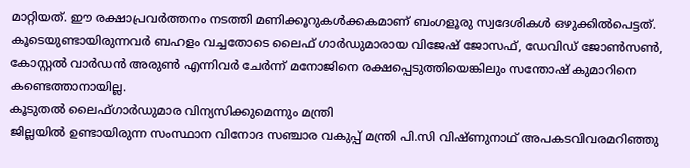മാറ്റിയത്. ഈ രക്ഷാപ്രവർത്തനം നടത്തി മണിക്കൂറുകൾക്കകമാണ് ബംഗളൂരു സ്വദേശികൾ ഒഴുക്കിൽപെട്ടത്. കൂടെയുണ്ടായിരുന്നവർ ബഹളം വച്ചതോടെ ലൈഫ് ഗാർഡുമാരായ വിജേഷ് ജോസഫ്, ഡേവിഡ് ജോൺസൺ, കോസ്റ്റൽ വാർഡൻ അരുൺ എന്നിവർ ചേർന്ന് മനോജിനെ രക്ഷപ്പെടുത്തിയെങ്കിലും സന്തോഷ് കുമാറിനെ കണ്ടെത്താനായില്ല.
കൂടുതൽ ലൈഫ്ഗാർഡുമാര വിന്യസിക്കുമെന്നും മന്ത്രി
ജില്ലയിൽ ഉണ്ടായിരുന്ന സംസ്ഥാന വിനോദ സഞ്ചാര വകുപ്പ് മന്ത്രി പി.സി വിഷ്ണുനാഥ് അപകടവിവരമറിഞ്ഞു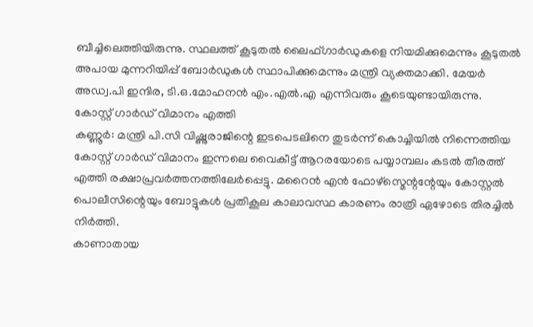ബീച്ചിലെത്തിയിരുന്നു. സ്ഥലത്ത് കൂടുതൽ ലൈഫ്ഗാർഡുകളെ നിയമിക്കുമെന്നും കൂടുതൽ അപായ മുന്നറിയിപ്പ് ബോർഡുകൾ സ്ഥാപിക്കുമെന്നും മന്ത്രി വ്യക്തമാക്കി. മേയർ അഡ്വ.പി ഇന്ദിര, ടി.ഒ.മോഹനൻ എം.എൽ.എ എന്നിവരും കൂടെയുണ്ടായിരുന്നു.
കോസ്റ്റ് ഗാർഡ് വിമാനം എത്തി
കണ്ണൂർ: മന്ത്രി പി.സി വിഷ്ണുരാജിന്റെ ഇടപെടലിനെ തുടർന്ന് കൊച്ചിയിൽ നിന്നെത്തിയ കോസ്റ്റ് ഗാർഡ് വിമാനം ഇന്നലെ വൈകീട്ട് ആറരയോടെ പയ്യാമ്പലം കടൽ തീരത്ത് എത്തി രക്ഷാപ്രവർത്തനത്തിലേർപ്പെട്ടു. മറൈൻ എൻ ഫോഴ്സ്മെന്റന്റേയും കോസ്റ്റൽ പൊലീസിന്റെയും ബോട്ടുകൾ പ്രതികൂല കാലാവസ്ഥ കാരണം രാത്രി ഏഴോടെ തിരച്ചിൽ നിർത്തി.
കാണാതായ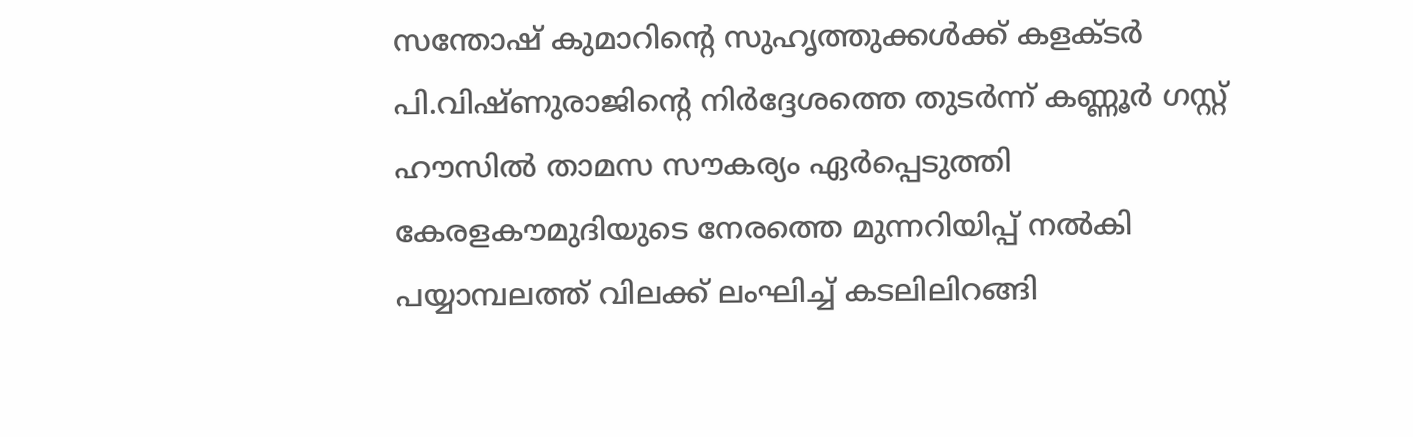സന്തോഷ് കുമാറിന്റെ സുഹൃത്തുക്കൾക്ക് കളക്ടർ പി.വിഷ്ണുരാജിന്റെ നിർദ്ദേശത്തെ തുടർന്ന് കണ്ണൂർ ഗസ്റ്റ് ഹൗസിൽ താമസ സൗകര്യം ഏർപ്പെടുത്തി
കേരളകൗമുദിയുടെ നേരത്തെ മുന്നറിയിപ്പ് നൽകി
പയ്യാമ്പലത്ത് വിലക്ക് ലംഘിച്ച് കടലിലിറങ്ങി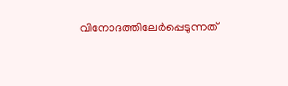വിനോദത്തിലേർപ്പെടുന്നത്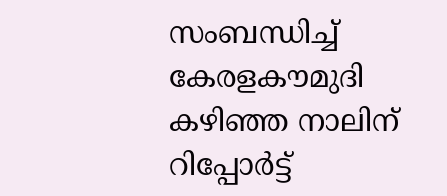സംബന്ധിച്ച് കേരളകൗമുദി കഴിഞ്ഞ നാലിന് റിപ്പോർട്ട്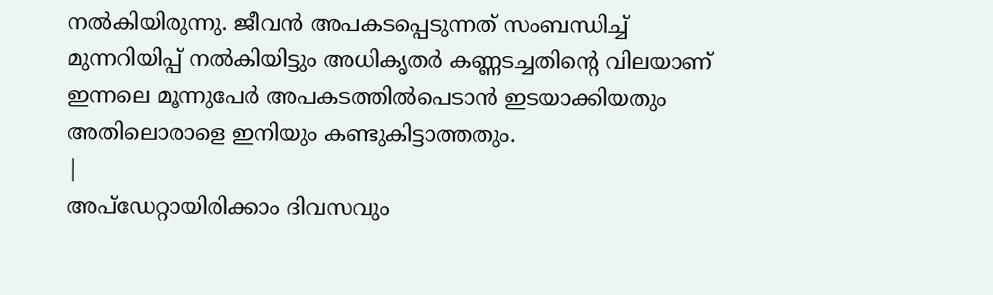നൽകിയിരുന്നു. ജീവൻ അപകടപ്പെടുന്നത് സംബന്ധിച്ച് മുന്നറിയിപ്പ് നൽകിയിട്ടും അധികൃതർ കണ്ണടച്ചതിന്റെ വിലയാണ് ഇന്നലെ മൂന്നുപേർ അപകടത്തിൽപെടാൻ ഇടയാക്കിയതും അതിലൊരാളെ ഇനിയും കണ്ടുകിട്ടാത്തതും.
|
അപ്ഡേറ്റായിരിക്കാം ദിവസവും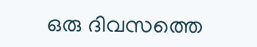ഒരു ദിവസത്തെ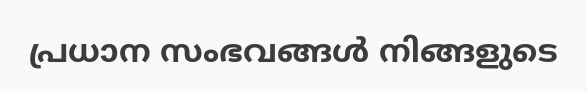പ്രധാന സംഭവങ്ങൾ നിങ്ങളുടെ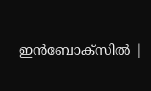ഇൻബോക്സിൽ |